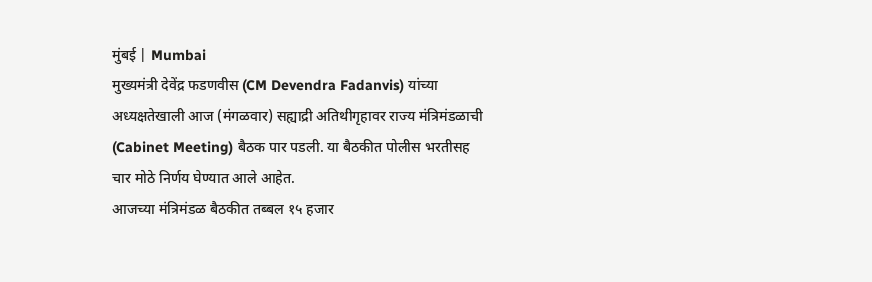मुंबई | Mumbai
मुख्यमंत्री देवेंद्र फडणवीस (CM Devendra Fadanvis) यांच्या अध्यक्षतेखाली आज (मंगळवार) सह्याद्री अतिथीगृहावर राज्य मंत्रिमंडळाची (Cabinet Meeting) बैठक पार पडली. या बैठकीत पोलीस भरतीसह चार मोठे निर्णय घेण्यात आले आहेत.
आजच्या मंत्रिमंडळ बैठकीत तब्बल १५ हजार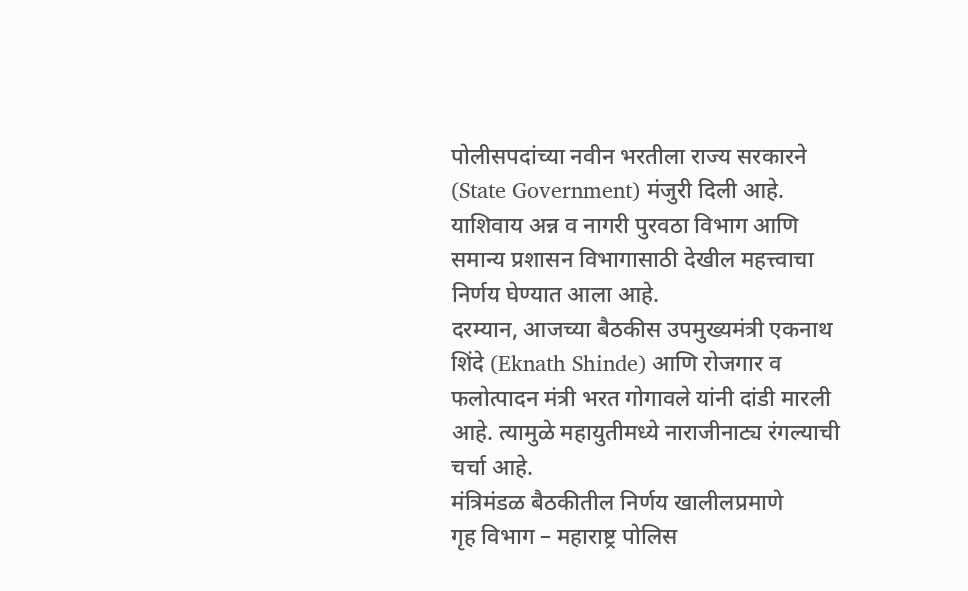पोलीसपदांच्या नवीन भरतीला राज्य सरकारने (State Government) मंजुरी दिली आहे. याशिवाय अन्न व नागरी पुरवठा विभाग आणि समान्य प्रशासन विभागासाठी देखील महत्त्वाचा निर्णय घेण्यात आला आहे.
दरम्यान, आजच्या बैठकीस उपमुख्यमंत्री एकनाथ शिंदे (Eknath Shinde) आणि रोजगार व फलोत्पादन मंत्री भरत गोगावले यांनी दांडी मारली आहे. त्यामुळे महायुतीमध्ये नाराजीनाट्य रंगल्याची चर्चा आहे.
मंत्रिमंडळ बैठकीतील निर्णय खालीलप्रमाणे
गृह विभाग – महाराष्ट्र पोलिस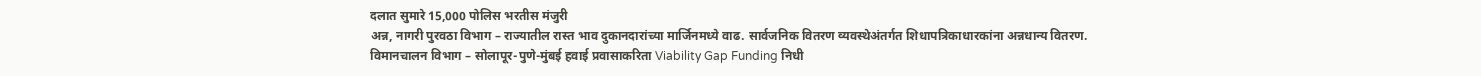दलात सुमारे 15,000 पोलिस भरतीस मंजुरी
अन्न, नागरी पुरवठा विभाग – राज्यातील रास्त भाव दुकानदारांच्या मार्जिनमध्ये वाढ. सार्वजनिक वितरण व्यवस्थेअंतर्गत शिधापत्रिकाधारकांना अन्नधान्य वितरण.
विमानचालन विभाग – सोलापूर-पुणे-मुंबई हवाई प्रवासाकरिता Viability Gap Funding निधी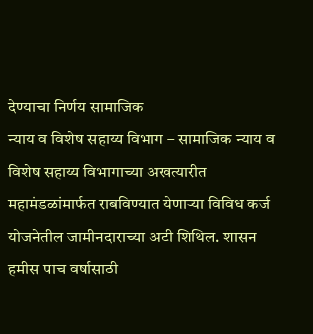देण्याचा निर्णय सामाजिक
न्याय व विशेष सहाय्य विभाग – सामाजिक न्याय व विशेष सहाय्य विभागाच्या अखत्यारीत महामंडळांमार्फत राबविण्यात येणाऱ्या विविध कर्ज योजनेतील जामीनदाराच्या अटी शिथिल. शासन हमीस पाच वर्षासाठी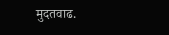मुदतवाढ.